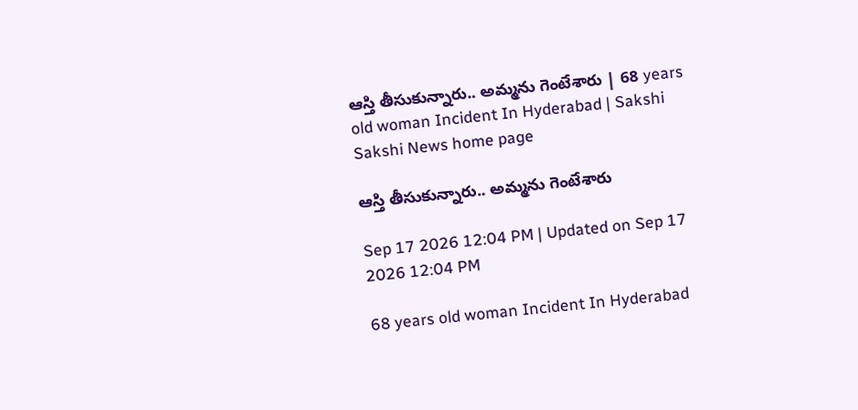ఆస్తి తీసుకున్నారు.. అమ్మను గెంటేశారు | 68 years old woman Incident In Hyderabad | Sakshi
Sakshi News home page

ఆస్తి తీసుకున్నారు.. అమ్మను గెంటేశారు

Sep 17 2026 12:04 PM | Updated on Sep 17 2026 12:04 PM

68 years old woman Incident In Hyderabad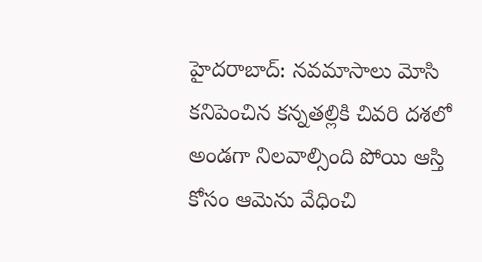హైదరాబాద్‌: నవమాసాలు మోసి కనిపెంచిన కన్నతల్లికి చివరి దశలో అండగా నిలవాల్సింది పోయి ఆస్తి కోసం ఆమెను వేధించి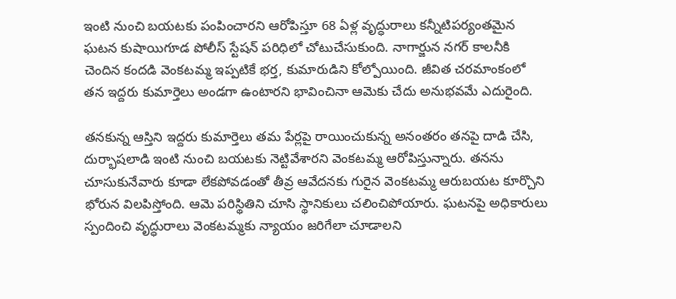ఇంటి నుంచి బయటకు పంపించారని ఆరోపిస్తూ 68 ఏళ్ల వృద్ధురాలు కన్నీటిపర్యంతమైన ఘటన కుషాయిగూడ పోలీస్‌ స్టేషన్‌ పరిధిలో చోటుచేసుకుంది. నాగార్జున నగర్‌ కాలనీకి చెందిన కందడి వెంకటమ్మ ఇప్పటికే భర్త, కుమారుడిని కోల్పోయింది. జీవిత చరమాంకంలో తన ఇద్దరు కుమార్తెలు అండగా ఉంటారని భావించినా ఆమెకు చేదు అనుభవమే ఎదురైంది.

తనకున్న ఆస్తిని ఇద్దరు కుమార్తెలు తమ పేర్లపై రాయించుకున్న అనంతరం తనపై దాడి చేసి, దుర్భాషలాడి ఇంటి నుంచి బయటకు నెట్టివేశారని వెంకటమ్మ ఆరోపిస్తున్నారు. తనను చూసుకునేవారు కూడా లేకపోవడంతో తీవ్ర ఆవేదనకు గురైన వెంకటమ్మ ఆరుబయట కూర్చొని భోరున విలపిస్తోంది. ఆమె పరిస్థితిని చూసి స్థానికులు చలించిపోయారు. ఘటనపై అధికారులు స్పందించి వృద్ధురాలు వెంకటమ్మకు న్యాయం జరిగేలా చూడాలని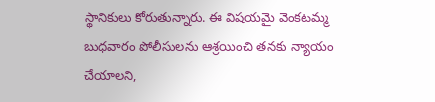స్థానికులు కోరుతున్నారు. ఈ విషయమై వెంకటమ్మ బుధవారం పోలీసులను ఆశ్రయించి తనకు న్యాయం చేయాలని,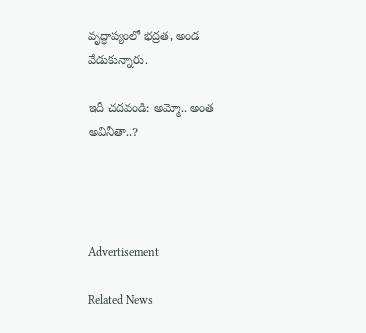వృద్ధాప్యంలో భద్రత, అండ వేడుకున్నారు.

ఇదీ చదవండి: అమ్మో.. అంత అవినీతా..?




Advertisement

Related News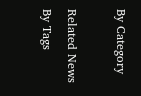By Category

Related News By Tags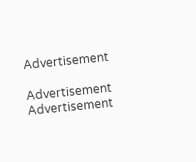Advertisement

Advertisement
Advertisement